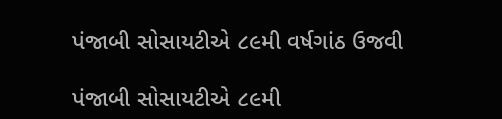પંજાબી સોસાયટીએ ૮૯મી વર્ષગાંઠ ઉજવી

પંજાબી સોસાયટીએ ૮૯મી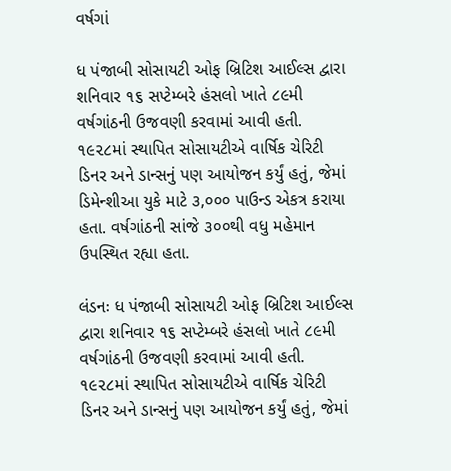વર્ષગાં

ધ પંજાબી સોસાયટી ઓફ બ્રિટિશ આઈલ્સ દ્વારા શનિવાર ૧૬ સપ્ટેમ્બરે હંસલો ખાતે ૮૯મી વર્ષગાંઠની ઉજવણી કરવામાં આવી હતી. ૧૯૨૮માં સ્થાપિત સોસાયટીએ વાર્ષિક ચેરિટી ડિનર અને ડાન્સનું પણ આયોજન કર્યું હતું, જેમાં ડિમેન્શીઆ યુકે માટે ૩,૦૦૦ પાઉન્ડ એકત્ર કરાયા હતા. વર્ષગાંઠની સાંજે ૩૦૦થી વધુ મહેમાન ઉપસ્થિત રહ્યા હતા.

લંડનઃ ધ પંજાબી સોસાયટી ઓફ બ્રિટિશ આઈલ્સ દ્વારા શનિવાર ૧૬ સપ્ટેમ્બરે હંસલો ખાતે ૮૯મી વર્ષગાંઠની ઉજવણી કરવામાં આવી હતી. ૧૯૨૮માં સ્થાપિત સોસાયટીએ વાર્ષિક ચેરિટી ડિનર અને ડાન્સનું પણ આયોજન કર્યું હતું, જેમાં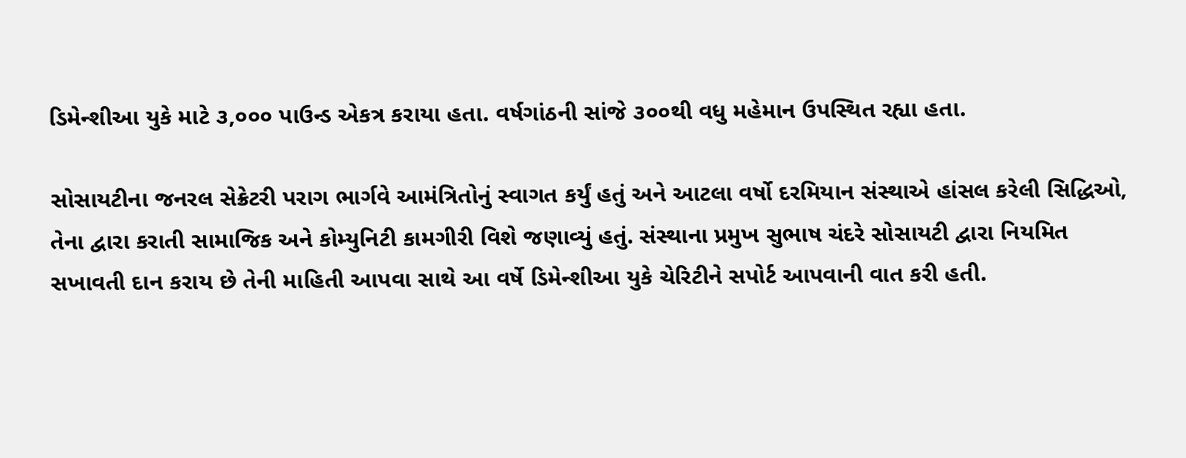ડિમેન્શીઆ યુકે માટે ૩,૦૦૦ પાઉન્ડ એકત્ર કરાયા હતા. વર્ષગાંઠની સાંજે ૩૦૦થી વધુ મહેમાન ઉપસ્થિત રહ્યા હતા.

સોસાયટીના જનરલ સેક્રેટરી પરાગ ભાર્ગવે આમંત્રિતોનું સ્વાગત કર્યું હતું અને આટલા વર્ષો દરમિયાન સંસ્થાએ હાંસલ કરેલી સિદ્ધિઓ, તેના દ્વારા કરાતી સામાજિક અને કોમ્યુનિટી કામગીરી વિશે જણાવ્યું હતું. સંસ્થાના પ્રમુખ સુભાષ ચંદરે સોસાયટી દ્વારા નિયમિત સખાવતી દાન કરાય છે તેની માહિતી આપવા સાથે આ વર્ષે ડિમેન્શીઆ યુકે ચેરિટીને સપોર્ટ આપવાની વાત કરી હતી.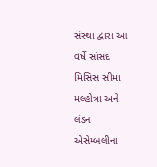સંસ્થા દ્વારા આ વર્ષે સાંસદ મિસિસ સીમા મલ્હોત્રા અને લંડન એસેમ્બલીના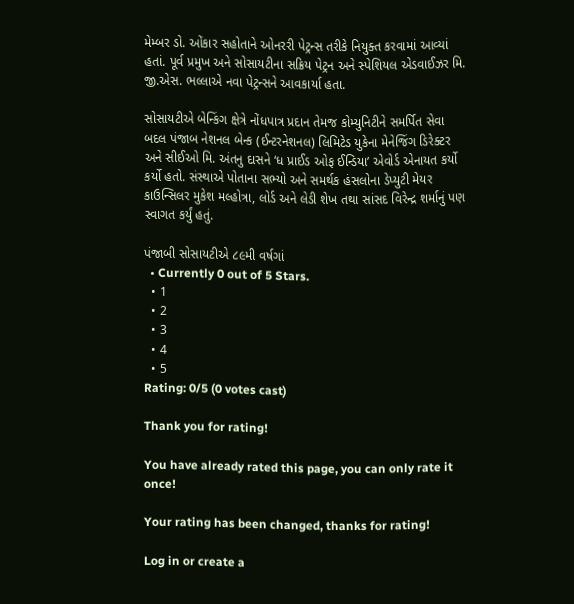મેમ્બર ડો. ઓંકાર સહોતાને ઓનરરી પેટ્રન્સ તરીકે નિયુક્ત કરવામાં આવ્યાં હતાં. પૂર્વ પ્રમુખ અને સોસાયટીના સક્રિય પેટ્રન અને સ્પેશિયલ એડવાઈઝર મિ. જી.એસ. ભલ્લાએ નવા પેટ્રન્સને આવકાર્યા હતા.

સોસાયટીએ બેન્કિંગ ક્ષેત્રે નોંધપાત્ર પ્રદાન તેમજ કોમ્યુનિટીને સમર્પિત સેવા બદલ પંજાબ નેશનલ બેન્ક (ઈન્ટરનેશનલ) લિમિટેડ યુકેના મેનેજિંગ ડિરેક્ટર અને સીઈઓ મિ. અંતનુ દાસને ‘ધ પ્રાઈડ ઓફ ઈન્ડિયા’ એવોર્ડ એનાયત કર્યો કર્યો હતો. સંસ્થાએ પોતાના સભ્યો અને સમર્થક હંસલોના ડેપ્યુટી મેયર કાઉન્સિલર મુકેશ મલ્હોત્રા, લોર્ડ અને લેડી શેખ તથા સાંસદ વિરેન્દ્ર શર્માનું પણ સ્વાગત કર્યું હતું.

પંજાબી સોસાયટીએ ૮૯મી વર્ષગાં
  • Currently 0 out of 5 Stars.
  • 1
  • 2
  • 3
  • 4
  • 5
Rating: 0/5 (0 votes cast)

Thank you for rating!

You have already rated this page, you can only rate it once!

Your rating has been changed, thanks for rating!

Log in or create a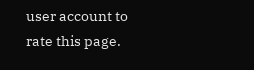user account to rate this page.